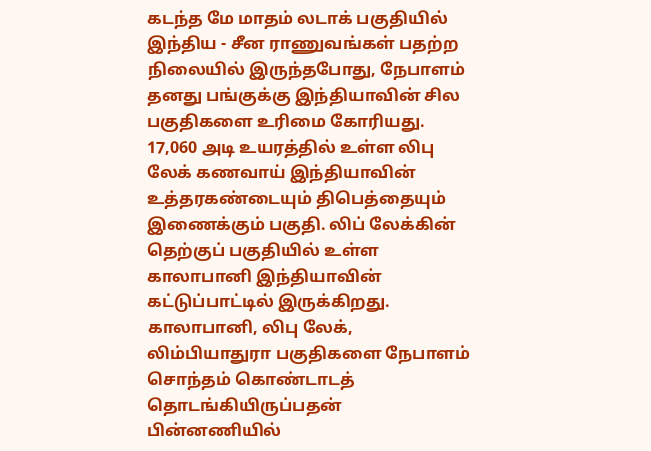கடந்த மே மாதம் லடாக் பகுதியில் இந்திய - சீன ராணுவங்கள் பதற்ற நிலையில் இருந்தபோது, நேபாளம் தனது பங்குக்கு இந்தியாவின் சில பகுதிகளை உரிமை கோரியது. 17,060 அடி உயரத்தில் உள்ள லிபு லேக் கணவாய் இந்தியாவின் உத்தரகண்டையும் திபெத்தையும் இணைக்கும் பகுதி. லிப் லேக்கின் தெற்குப் பகுதியில் உள்ள காலாபானி இந்தியாவின் கட்டுப்பாட்டில் இருக்கிறது. காலாபானி, லிபு லேக், லிம்பியாதுரா பகுதிகளை நேபாளம் சொந்தம் கொண்டாடத் தொடங்கியிருப்பதன் பின்னணியில்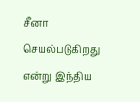சீனா செயல்படுகிறது என்று இந்திய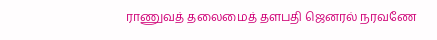ராணுவத் தலைமைத் தளபதி ஜெனரல் நரவணே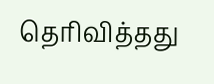தெரிவித்தது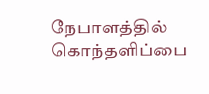நேபாளத்தில் கொந்தளிப்பை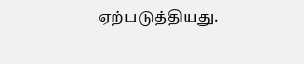ஏற்படுத்தியது.